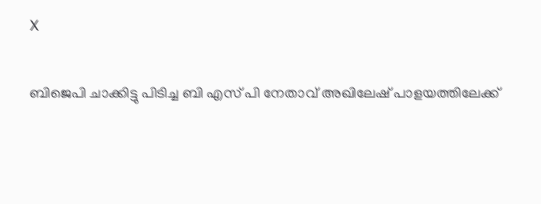X

ബിജെപി ചാക്കിട്ടു പിടിച്ച ബി എസ് പി നേതാവ് അഖിലേഷ് പാളയത്തിലേക്ക്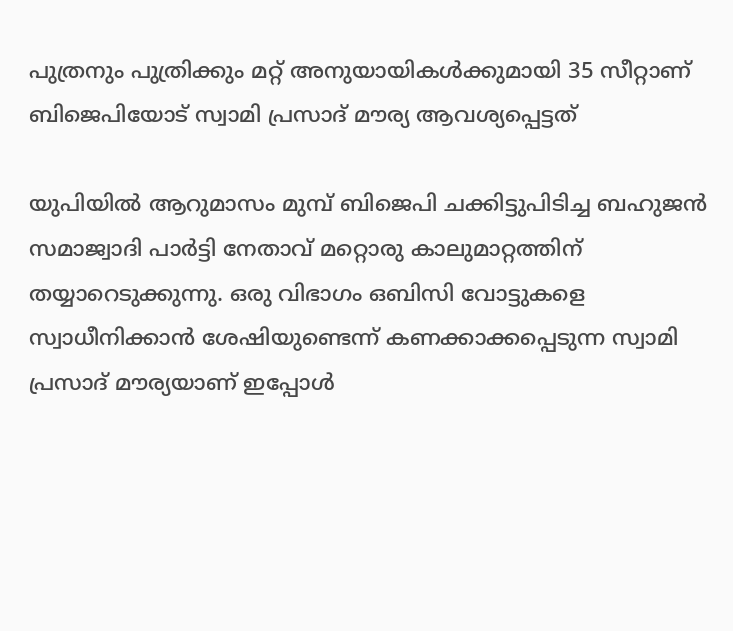പുത്രനും പുത്രിക്കും മറ്റ് അനുയായികള്‍ക്കുമായി 35 സീറ്റാണ് ബിജെപിയോട് സ്വാമി പ്രസാദ് മൗര്യ ആവശ്യപ്പെട്ടത്

യുപിയില്‍ ആറുമാസം മുമ്പ് ബിജെപി ചക്കിട്ടുപിടിച്ച ബഹുജന്‍ സമാജ്വാദി പാര്‍ട്ടി നേതാവ് മറ്റൊരു കാലുമാറ്റത്തിന് തയ്യാറെടുക്കുന്നു. ഒരു വിഭാഗം ഒബിസി വോട്ടുകളെ സ്വാധീനിക്കാന്‍ ശേഷിയുണ്ടെന്ന് കണക്കാക്കപ്പെടുന്ന സ്വാമി പ്രസാദ് മൗര്യയാണ് ഇപ്പോള്‍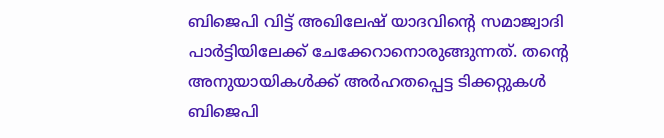ബിജെപി വിട്ട് അഖിലേഷ് യാദവിന്റെ സമാജ്വാദി പാര്‍ട്ടിയിലേക്ക് ചേക്കേറാനൊരുങ്ങുന്നത്. തന്റെ അനുയായികള്‍ക്ക് അര്‍ഹതപ്പെട്ട ടിക്കറ്റുകള്‍ ബിജെപി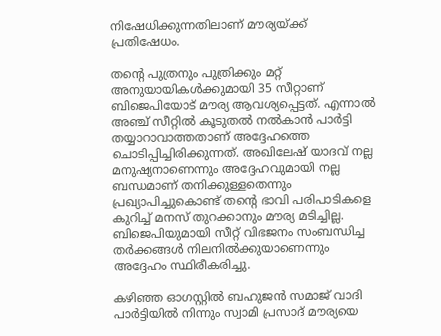നിഷേധിക്കുന്നതിലാണ് മൗര്യയ്ക്ക് പ്രതിഷേധം.

തന്റെ പുത്രനും പുത്രിക്കും മറ്റ് അനുയായികള്‍ക്കുമായി 35 സീറ്റാണ് ബിജെപിയോട് മൗര്യ ആവശ്യപ്പെട്ടത്. എന്നാല്‍ അഞ്ച് സീറ്റില്‍ കൂടുതല്‍ നല്‍കാന്‍ പാര്‍ട്ടി തയ്യാറാവാത്തതാണ് അദ്ദേഹത്തെ ചൊടിപ്പിച്ചിരിക്കുന്നത്. അഖിലേഷ് യാദവ് നല്ല മനുഷ്യനാണെന്നും അദ്ദേഹവുമായി നല്ല ബന്ധമാണ് തനിക്കുള്ളതെന്നും പ്രഖ്യാപിച്ചുകൊണ്ട് തന്റെ ഭാവി പരിപാടികളെ കുറിച്ച് മനസ് തുറക്കാനും മൗര്യ മടിച്ചില്ല. ബിജെപിയുമായി സീറ്റ് വിഭജനം സംബന്ധിച്ച തര്‍ക്കങ്ങള്‍ നിലനില്‍ക്കുയാണെന്നും അദ്ദേഹം സ്ഥിരീകരിച്ചു.

കഴിഞ്ഞ ഓഗസ്റ്റില്‍ ബഹുജന്‍ സമാജ് വാദി പാര്‍ട്ടിയില്‍ നിന്നും സ്വാമി പ്രസാദ് മൗര്യയെ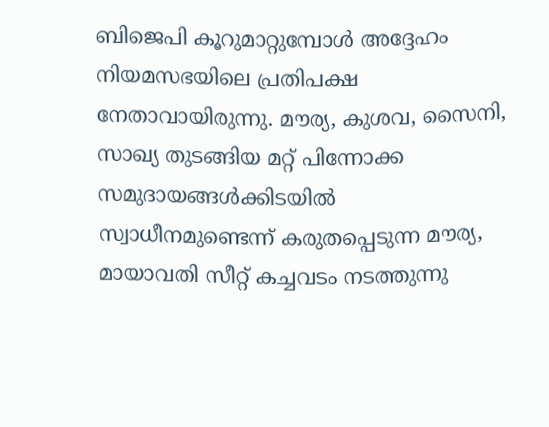ബിജെപി കൂറുമാറ്റുമ്പോള്‍ അദ്ദേഹം നിയമസഭയിലെ പ്രതിപക്ഷ നേതാവായിരുന്നു. മൗര്യ, കുശവ, സൈനി, സാഖ്യ തുടങ്ങിയ മറ്റ് പിന്നോക്ക സമുദായങ്ങള്‍ക്കിടയില്‍ സ്വാധീനമുണ്ടെന്ന് കരുതപ്പെടുന്ന മൗര്യ, മായാവതി സീറ്റ് കച്ചവടം നടത്തുന്നു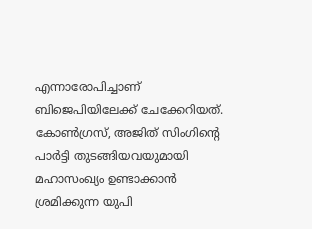എന്നാരോപിച്ചാണ് ബിജെപിയിലേക്ക് ചേക്കേറിയത്. കോണ്‍ഗ്രസ്, അജിത് സിംഗിന്റെ പാര്‍ട്ടി തുടങ്ങിയവയുമായി മഹാസംഖ്യം ഉണ്ടാക്കാന്‍ ശ്രമിക്കുന്ന യുപി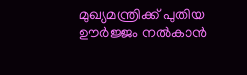മുഖ്യമന്ത്രിക്ക് പുതിയ ഊര്‍ജ്ജം നല്‍കാന്‍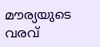മൗര്യയുടെ വരവ്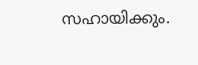സഹായിക്കും.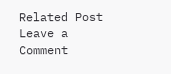Related Post
Leave a Comment